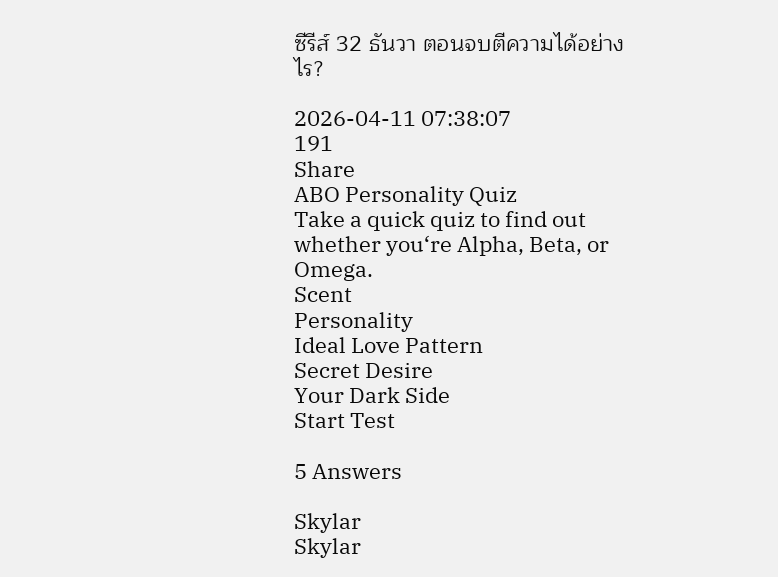ซีรีส์ 32 ธันวา ตอนจบตีความได้อย่างไร?

2026-04-11 07:38:07
191
Share
ABO Personality Quiz
Take a quick quiz to find out whether you‘re Alpha, Beta, or Omega.
Scent
Personality
Ideal Love Pattern
Secret Desire
Your Dark Side
Start Test

5 Answers

Skylar
Skylar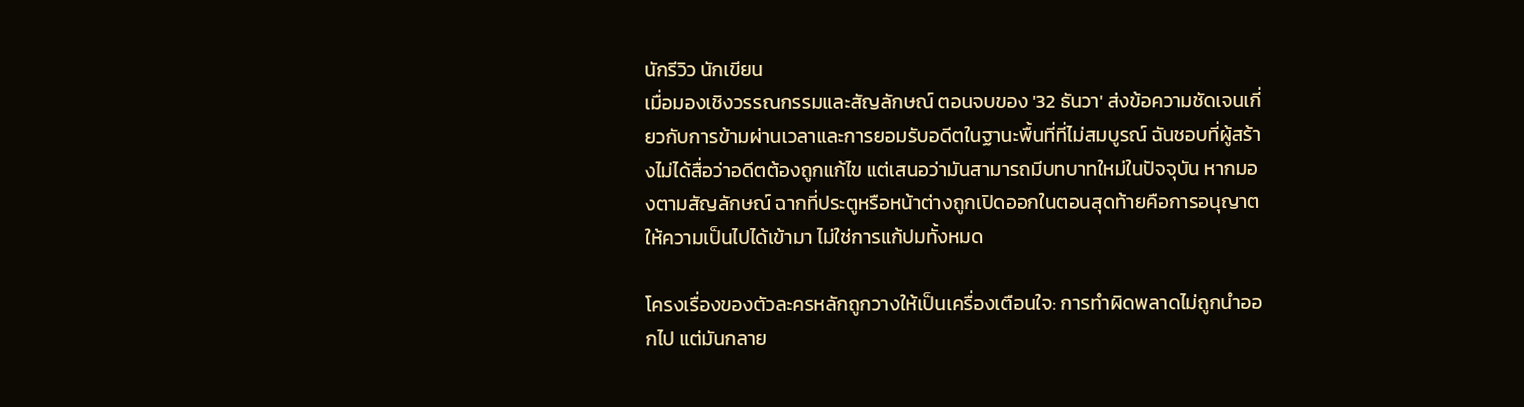นักรีวิว นักเขียน
เมื่อมองเชิงวรรณกรรมและสัญลักษณ์ ตอนจบของ '32 ธันวา' ส่งข้อความชัดเจนเกี่ยวกับการข้ามผ่านเวลาและการยอมรับอดีตในฐานะพื้นที่ที่ไม่สมบูรณ์ ฉันชอบที่ผู้สร้างไม่ได้สื่อว่าอดีตต้องถูกแก้ไข แต่เสนอว่ามันสามารถมีบทบาทใหม่ในปัจจุบัน หากมองตามสัญลักษณ์ ฉากที่ประตูหรือหน้าต่างถูกเปิดออกในตอนสุดท้ายคือการอนุญาตให้ความเป็นไปได้เข้ามา ไม่ใช่การแก้ปมทั้งหมด

โครงเรื่องของตัวละครหลักถูกวางให้เป็นเครื่องเตือนใจ: การทำผิดพลาดไม่ถูกนำออกไป แต่มันกลาย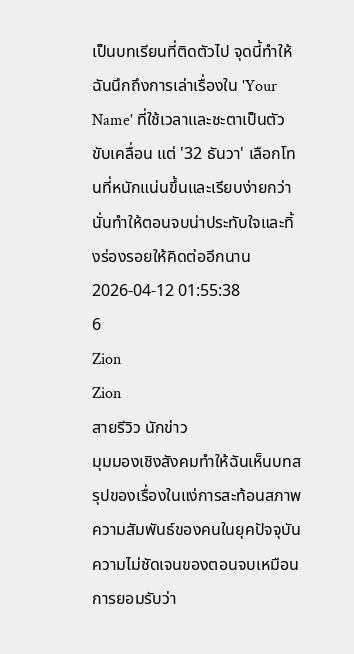เป็นบทเรียนที่ติดตัวไป จุดนี้ทำให้ฉันนึกถึงการเล่าเรื่องใน 'Your Name' ที่ใช้เวลาและชะตาเป็นตัวขับเคลื่อน แต่ '32 ธันวา' เลือกโทนที่หนักแน่นขึ้นและเรียบง่ายกว่า นั่นทำให้ตอนจบน่าประทับใจและทิ้งร่องรอยให้คิดต่ออีกนาน
2026-04-12 01:55:38
6
Zion
Zion
สายรีวิว นักข่าว
มุมมองเชิงสังคมทำให้ฉันเห็นบทสรุปของเรื่องในแง่การสะท้อนสภาพความสัมพันธ์ของคนในยุคปัจจุบัน ความไม่ชัดเจนของตอนจบเหมือนการยอมรับว่า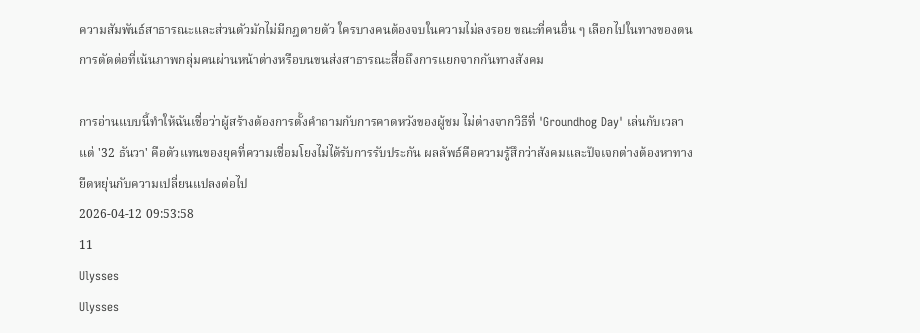ความสัมพันธ์สาธารณะและส่วนตัวมักไม่มีกฎตายตัว ใครบางคนต้องจบในความไม่ลงรอย ขณะที่คนอื่น ๆ เลือกไปในทางของตน การตัดต่อที่เน้นภาพกลุ่มคนผ่านหน้าต่างหรือบนขนส่งสาธารณะสื่อถึงการแยกจากกันทางสังคม

การอ่านแบบนี้ทำให้ฉันเชื่อว่าผู้สร้างต้องการตั้งคำถามกับการคาดหวังของผู้ชม ไม่ต่างจากวิธีที่ 'Groundhog Day' เล่นกับเวลา แต่ '32 ธันวา' คือตัวแทนของยุคที่ความเชื่อมโยงไม่ได้รับการรับประกัน ผลลัพธ์คือความรู้สึกว่าสังคมและปัจเจกต่างต้องหาทางยืดหยุ่นกับความเปลี่ยนแปลงต่อไป
2026-04-12 09:53:58
11
Ulysses
Ulysses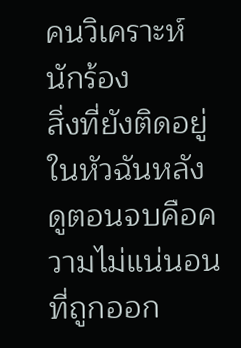คนวิเคราะห์ นักร้อง
สิ่งที่ยังติดอยู่ในหัวฉันหลังดูตอนจบคือความไม่แน่นอนที่ถูกออก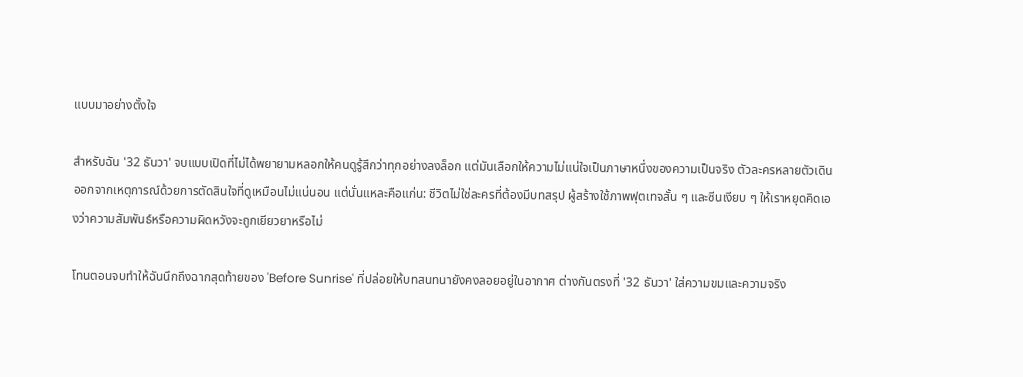แบบมาอย่างตั้งใจ

สำหรับฉัน '32 ธันวา' จบแบบเปิดที่ไม่ได้พยายามหลอกให้คนดูรู้สึกว่าทุกอย่างลงล็อก แต่มันเลือกให้ความไม่แน่ใจเป็นภาษาหนึ่งของความเป็นจริง ตัวละครหลายตัวเดินออกจากเหตุการณ์ด้วยการตัดสินใจที่ดูเหมือนไม่แน่นอน แต่นั่นแหละคือแก่น: ชีวิตไม่ใช่ละครที่ต้องมีบทสรุป ผู้สร้างใช้ภาพฟุตเทจสั้น ๆ และซีนเงียบ ๆ ให้เราหยุดคิดเองว่าความสัมพันธ์หรือความผิดหวังจะถูกเยียวยาหรือไม่

โทนตอนจบทำให้ฉันนึกถึงฉากสุดท้ายของ 'Before Sunrise' ที่ปล่อยให้บทสนทนายังคงลอยอยู่ในอากาศ ต่างกันตรงที่ '32 ธันวา' ใส่ความขมและความจริง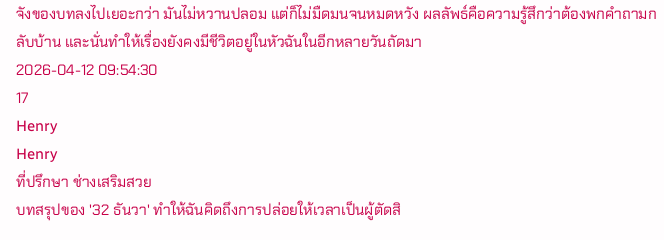จังของบทลงไปเยอะกว่า มันไม่หวานปลอม แต่ก็ไม่มืดมนจนหมดหวัง ผลลัพธ์คือความรู้สึกว่าต้องพกคำถามกลับบ้าน และนั่นทำให้เรื่องยังคงมีชีวิตอยู่ในหัวฉันในอีกหลายวันถัดมา
2026-04-12 09:54:30
17
Henry
Henry
ที่ปรึกษา ช่างเสริมสวย
บทสรุปของ '32 ธันวา' ทำให้ฉันคิดถึงการปล่อยให้เวลาเป็นผู้ตัดสิ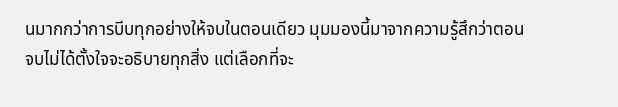นมากกว่าการบีบทุกอย่างให้จบในตอนเดียว มุมมองนี้มาจากความรู้สึกว่าตอนจบไม่ได้ตั้งใจจะอธิบายทุกสิ่ง แต่เลือกที่จะ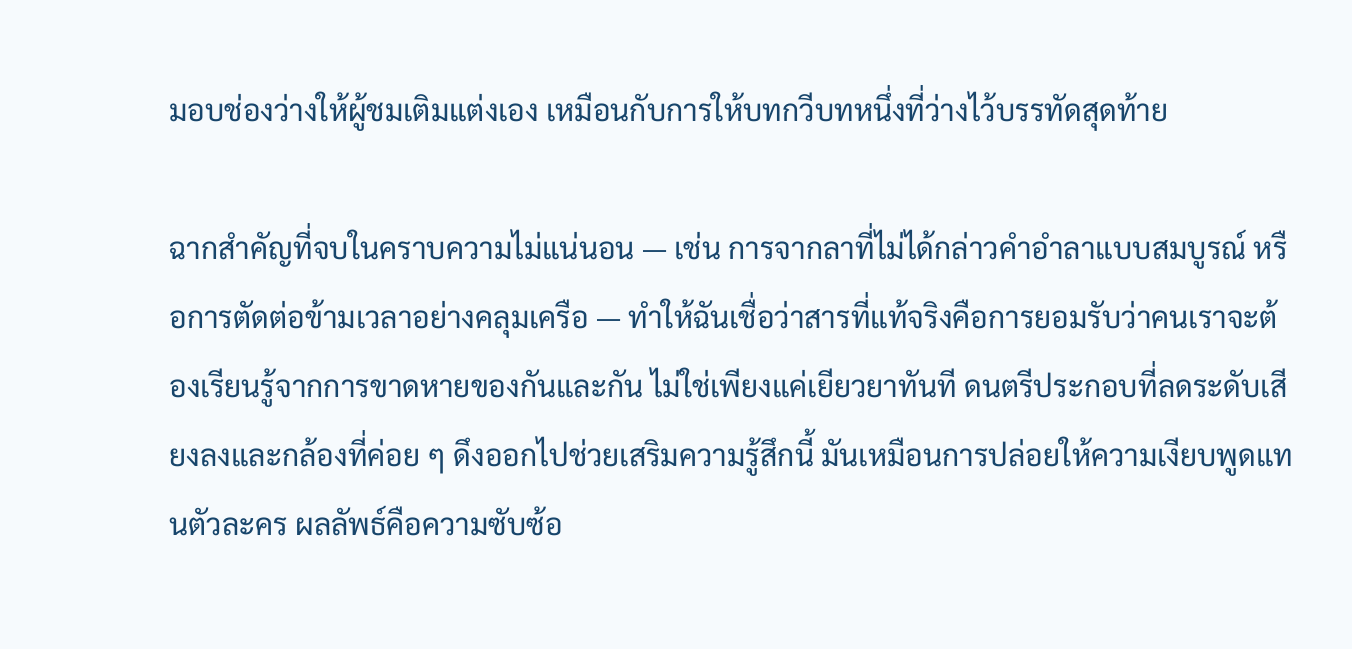มอบช่องว่างให้ผู้ชมเติมแต่งเอง เหมือนกับการให้บทกวีบทหนึ่งที่ว่างไว้บรรทัดสุดท้าย

ฉากสำคัญที่จบในคราบความไม่แน่นอน — เช่น การจากลาที่ไม่ได้กล่าวคำอำลาแบบสมบูรณ์ หรือการตัดต่อข้ามเวลาอย่างคลุมเครือ — ทำให้ฉันเชื่อว่าสารที่แท้จริงคือการยอมรับว่าคนเราจะต้องเรียนรู้จากการขาดหายของกันและกัน ไม่ใช่เพียงแค่เยียวยาทันที ดนตรีประกอบที่ลดระดับเสียงลงและกล้องที่ค่อย ๆ ดึงออกไปช่วยเสริมความรู้สึกนี้ มันเหมือนการปล่อยให้ความเงียบพูดแทนตัวละคร ผลลัพธ์คือความซับซ้อ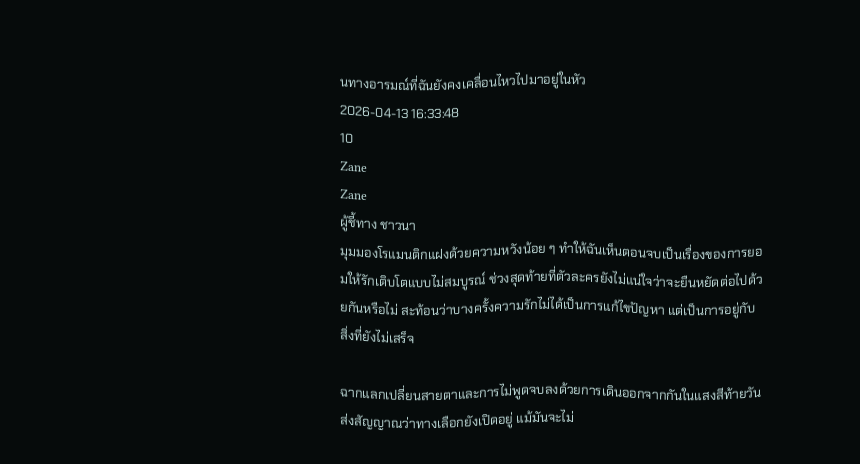นทางอารมณ์ที่ฉันยังคงเคลื่อนไหวไปมาอยู่ในหัว
2026-04-13 16:33:48
10
Zane
Zane
ผู้ชี้ทาง ชาวนา
มุมมองโรแมนติกแฝงด้วยความหวังน้อย ๆ ทำให้ฉันเห็นตอนจบเป็นเรื่องของการยอมให้รักเติบโตแบบไม่สมบูรณ์ ช่วงสุดท้ายที่ตัวละครยังไม่แน่ใจว่าจะยืนหยัดต่อไปด้วยกันหรือไม่ สะท้อนว่าบางครั้งความรักไม่ได้เป็นการแก้ไขปัญหา แต่เป็นการอยู่กับสิ่งที่ยังไม่เสร็จ

ฉากแลกเปลี่ยนสายตาและการไม่พูดจบลงด้วยการเดินออกจากกันในแสงสีท้ายวัน ส่งสัญญาณว่าทางเลือกยังเปิดอยู่ แม้มันจะไม่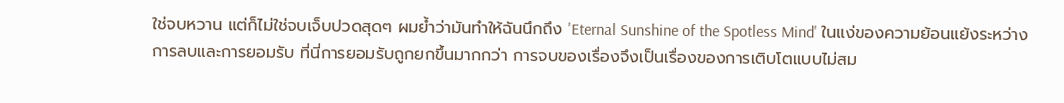ใช่จบหวาน แต่ก็ไม่ใช่จบเจ็บปวดสุดๆ ผมย้ำว่ามันทำให้ฉันนึกถึง 'Eternal Sunshine of the Spotless Mind' ในแง่ของความย้อนแย้งระหว่างการลบและการยอมรับ ที่นี่การยอมรับถูกยกขึ้นมากกว่า การจบของเรื่องจึงเป็นเรื่องของการเติบโตแบบไม่สม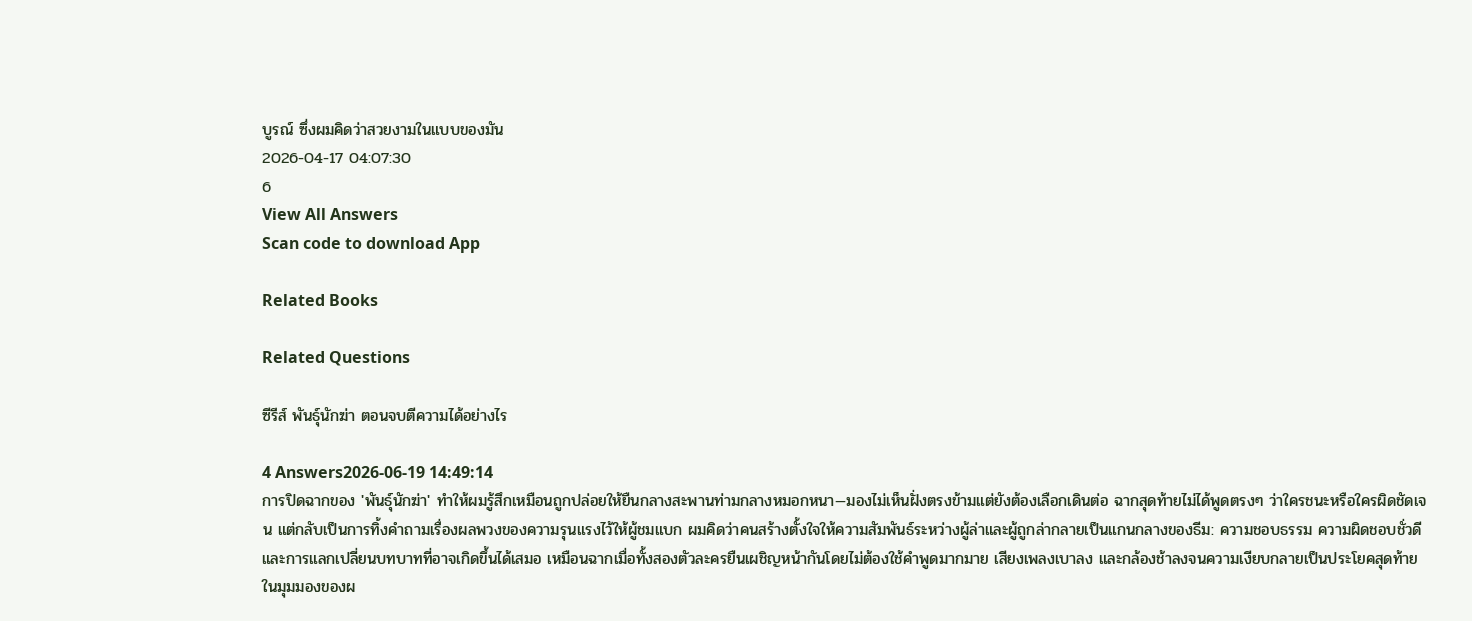บูรณ์ ซึ่งผมคิดว่าสวยงามในแบบของมัน
2026-04-17 04:07:30
6
View All Answers
Scan code to download App

Related Books

Related Questions

ซีรีส์ พันธุ์นักฆ่า ตอนจบตีความได้อย่างไร

4 Answers2026-06-19 14:49:14
การปิดฉากของ 'พันธุ์นักฆ่า' ทำให้ผมรู้สึกเหมือนถูกปล่อยให้ยืนกลางสะพานท่ามกลางหมอกหนา—มองไม่เห็นฝั่งตรงข้ามแต่ยังต้องเลือกเดินต่อ ฉากสุดท้ายไม่ได้พูดตรงๆ ว่าใครชนะหรือใครผิดชัดเจน แต่กลับเป็นการทิ้งคำถามเรื่องผลพวงของความรุนแรงไว้ให้ผู้ชมแบก ผมคิดว่าคนสร้างตั้งใจให้ความสัมพันธ์ระหว่างผู้ล่าและผู้ถูกล่ากลายเป็นแกนกลางของธีม: ความชอบธรรม ความผิดชอบชั่วดี และการแลกเปลี่ยนบทบาทที่อาจเกิดขึ้นได้เสมอ เหมือนฉากเมื่อทั้งสองตัวละครยืนเผชิญหน้ากันโดยไม่ต้องใช้คำพูดมากมาย เสียงเพลงเบาลง และกล้องช้าลงจนความเงียบกลายเป็นประโยคสุดท้าย ในมุมมองของผ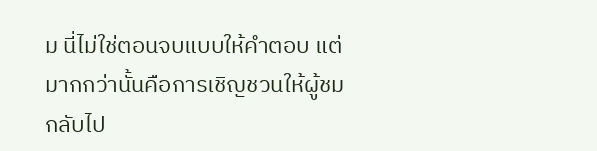ม นี่ไม่ใช่ตอนจบแบบให้คำตอบ แต่มากกว่านั้นคือการเชิญชวนให้ผู้ชมกลับไป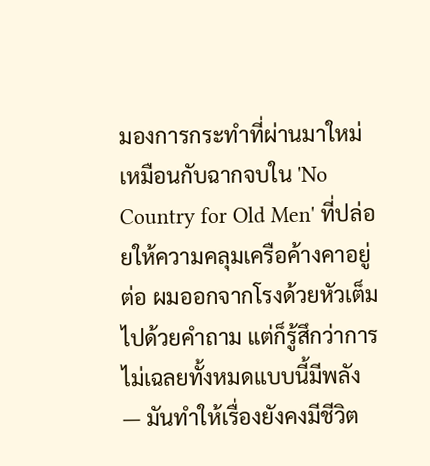มองการกระทำที่ผ่านมาใหม่ เหมือนกับฉากจบใน 'No Country for Old Men' ที่ปล่อยให้ความคลุมเครือค้างคาอยู่ต่อ ผมออกจากโรงด้วยหัวเต็มไปด้วยคำถาม แต่ก็รู้สึกว่าการไม่เฉลยทั้งหมดแบบนี้มีพลัง — มันทำให้เรื่องยังคงมีชีวิต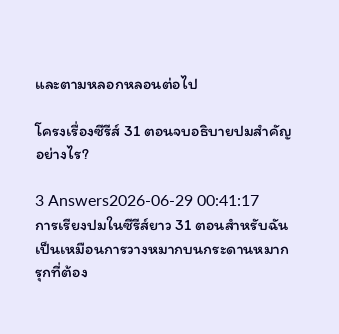และตามหลอกหลอนต่อไป

โครงเรื่องซีรีส์ 31 ตอนจบอธิบายปมสำคัญอย่างไร?

3 Answers2026-06-29 00:41:17
การเรียงปมในซีรีส์ยาว 31 ตอนสำหรับฉันเป็นเหมือนการวางหมากบนกระดานหมากรุกที่ต้อง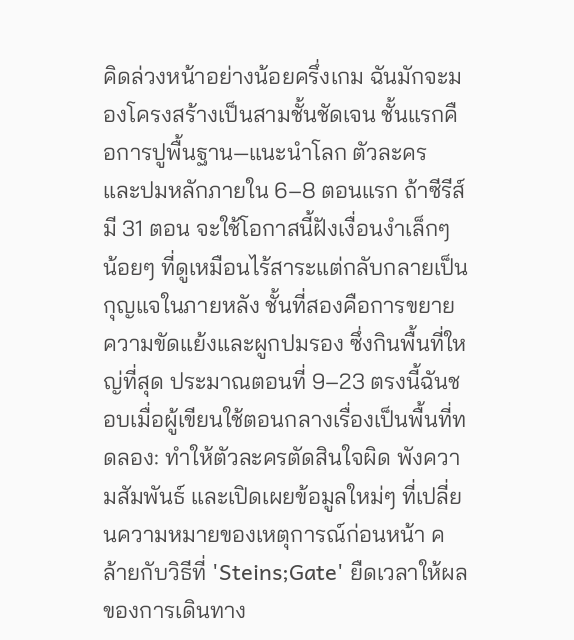คิดล่วงหน้าอย่างน้อยครึ่งเกม ฉันมักจะมองโครงสร้างเป็นสามชั้นชัดเจน ชั้นแรกคือการปูพื้นฐาน—แนะนำโลก ตัวละคร และปมหลักภายใน 6–8 ตอนแรก ถ้าซีรีส์มี 31 ตอน จะใช้โอกาสนี้ฝังเงื่อนงำเล็กๆ น้อยๆ ที่ดูเหมือนไร้สาระแต่กลับกลายเป็นกุญแจในภายหลัง ชั้นที่สองคือการขยายความขัดแย้งและผูกปมรอง ซึ่งกินพื้นที่ใหญ่ที่สุด ประมาณตอนที่ 9–23 ตรงนี้ฉันชอบเมื่อผู้เขียนใช้ตอนกลางเรื่องเป็นพื้นที่ทดลอง: ทำให้ตัวละครตัดสินใจผิด พังความสัมพันธ์ และเปิดเผยข้อมูลใหม่ๆ ที่เปลี่ยนความหมายของเหตุการณ์ก่อนหน้า คล้ายกับวิธีที่ 'Steins;Gate' ยืดเวลาให้ผลของการเดินทาง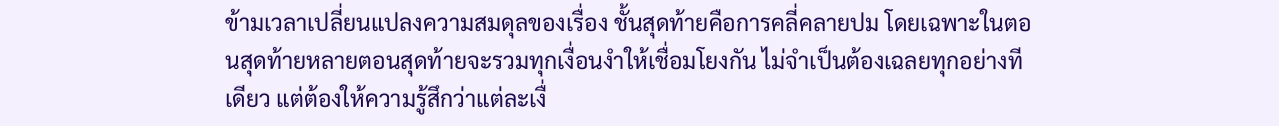ข้ามเวลาเปลี่ยนแปลงความสมดุลของเรื่อง ชั้นสุดท้ายคือการคลี่คลายปม โดยเฉพาะในตอนสุดท้ายหลายตอนสุดท้ายจะรวมทุกเงื่อนงำให้เชื่อมโยงกัน ไม่จำเป็นต้องเฉลยทุกอย่างทีเดียว แต่ต้องให้ความรู้สึกว่าแต่ละเงื่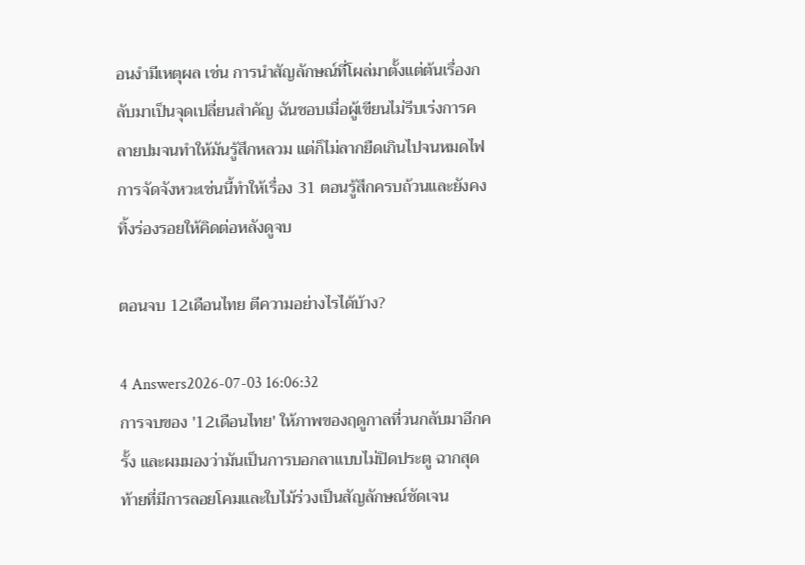อนงำมีเหตุผล เช่น การนำสัญลักษณ์ที่โผล่มาตั้งแต่ต้นเรื่องกลับมาเป็นจุดเปลี่ยนสำคัญ ฉันชอบเมื่อผู้เขียนไม่รีบเร่งการคลายปมจนทำให้มันรู้สึกหลวม แต่ก็ไม่ลากยืดเกินไปจนหมดไฟ การจัดจังหวะเช่นนี้ทำให้เรื่อง 31 ตอนรู้สึกครบถ้วนและยังคงทิ้งร่องรอยให้คิดต่อหลังดูจบ

ตอนจบ 12เดือนไทย ตีความอย่างไรได้บ้าง?

4 Answers2026-07-03 16:06:32
การจบของ '12เดือนไทย' ให้ภาพของฤดูกาลที่วนกลับมาอีกครั้ง และผมมองว่ามันเป็นการบอกลาแบบไม่ปิดประตู ฉากสุดท้ายที่มีการลอยโคมและใบไม้ร่วงเป็นสัญลักษณ์ชัดเจน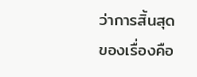ว่าการสิ้นสุดของเรื่องคือ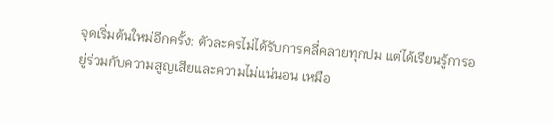จุดเริ่มต้นใหม่อีกครั้ง: ตัวละครไม่ได้รับการคลี่คลายทุกปม แต่ได้เรียนรู้การอยู่ร่วมกับความสูญเสียและความไม่แน่นอน เหมือ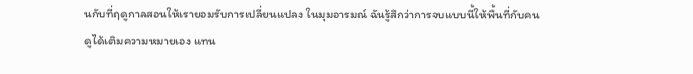นกับที่ฤดูกาลสอนให้เรายอมรับการเปลี่ยนแปลง ในมุมอารมณ์ ฉันรู้สึกว่าการจบแบบนี้ให้พื้นที่กับคนดูได้เติมความหมายเอง แทน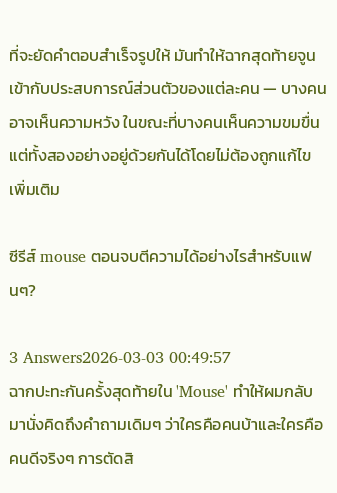ที่จะยัดคำตอบสำเร็จรูปให้ มันทำให้ฉากสุดท้ายจูนเข้ากับประสบการณ์ส่วนตัวของแต่ละคน — บางคนอาจเห็นความหวัง ในขณะที่บางคนเห็นความขมขื่น แต่ทั้งสองอย่างอยู่ด้วยกันได้โดยไม่ต้องถูกแก้ไขเพิ่มเติม

ซีรีส์ mouse ตอนจบตีความได้อย่างไรสำหรับแฟนๆ?

3 Answers2026-03-03 00:49:57
ฉากปะทะกันครั้งสุดท้ายใน 'Mouse' ทำให้ผมกลับมานั่งคิดถึงคำถามเดิมๆ ว่าใครคือคนบ้าและใครคือคนดีจริงๆ การตัดสิ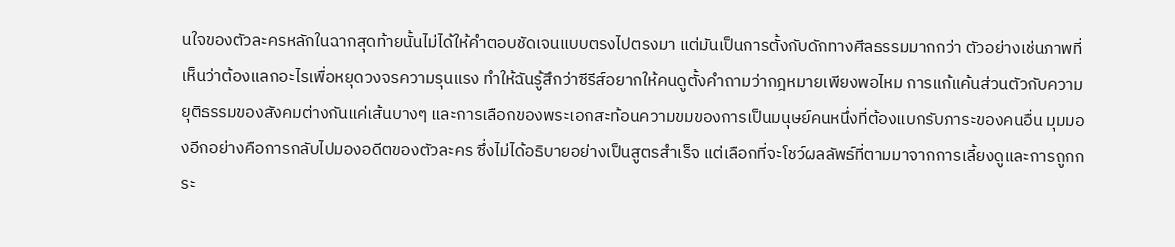นใจของตัวละครหลักในฉากสุดท้ายนั้นไม่ได้ให้คำตอบชัดเจนแบบตรงไปตรงมา แต่มันเป็นการตั้งกับดักทางศีลธรรมมากกว่า ตัวอย่างเช่นภาพที่เห็นว่าต้องแลกอะไรเพื่อหยุดวงจรความรุนแรง ทำให้ฉันรู้สึกว่าซีรีส์อยากให้คนดูตั้งคำถามว่ากฎหมายเพียงพอไหม การแก้แค้นส่วนตัวกับความยุติธรรมของสังคมต่างกันแค่เส้นบางๆ และการเลือกของพระเอกสะท้อนความขมของการเป็นมนุษย์คนหนึ่งที่ต้องแบกรับภาระของคนอื่น มุมมองอีกอย่างคือการกลับไปมองอดีตของตัวละคร ซึ่งไม่ได้อธิบายอย่างเป็นสูตรสำเร็จ แต่เลือกที่จะโชว์ผลลัพธ์ที่ตามมาจากการเลี้ยงดูและการถูกกระ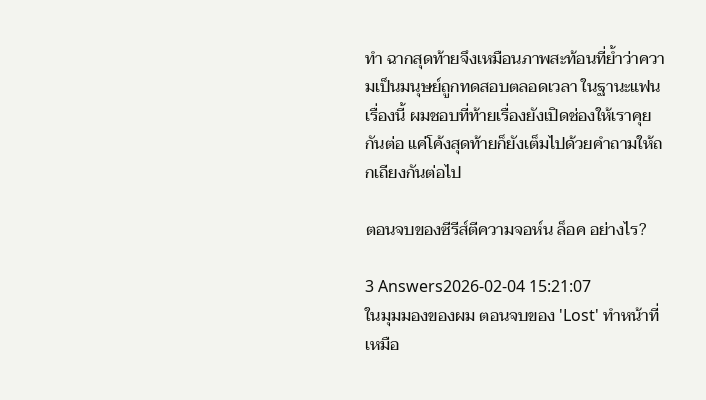ทำ ฉากสุดท้ายจึงเหมือนภาพสะท้อนที่ย้ำว่าความเป็นมนุษย์ถูกทดสอบตลอดเวลา ในฐานะแฟนเรื่องนี้ ผมชอบที่ท้ายเรื่องยังเปิดช่องให้เราคุยกันต่อ แค่โค้งสุดท้ายก็ยังเต็มไปด้วยคำถามให้ถกเถียงกันต่อไป

ตอนจบของซีรีส์ตีความจอห์น ล็อค อย่างไร?

3 Answers2026-02-04 15:21:07
ในมุมมองของผม ตอนจบของ 'Lost' ทำหน้าที่เหมือ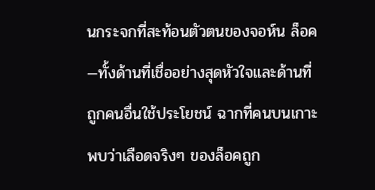นกระจกที่สะท้อนตัวตนของจอห์น ล็อค—ทั้งด้านที่เชื่ออย่างสุดหัวใจและด้านที่ถูกคนอื่นใช้ประโยชน์ ฉากที่คนบนเกาะพบว่าเลือดจริงๆ ของล็อคถูก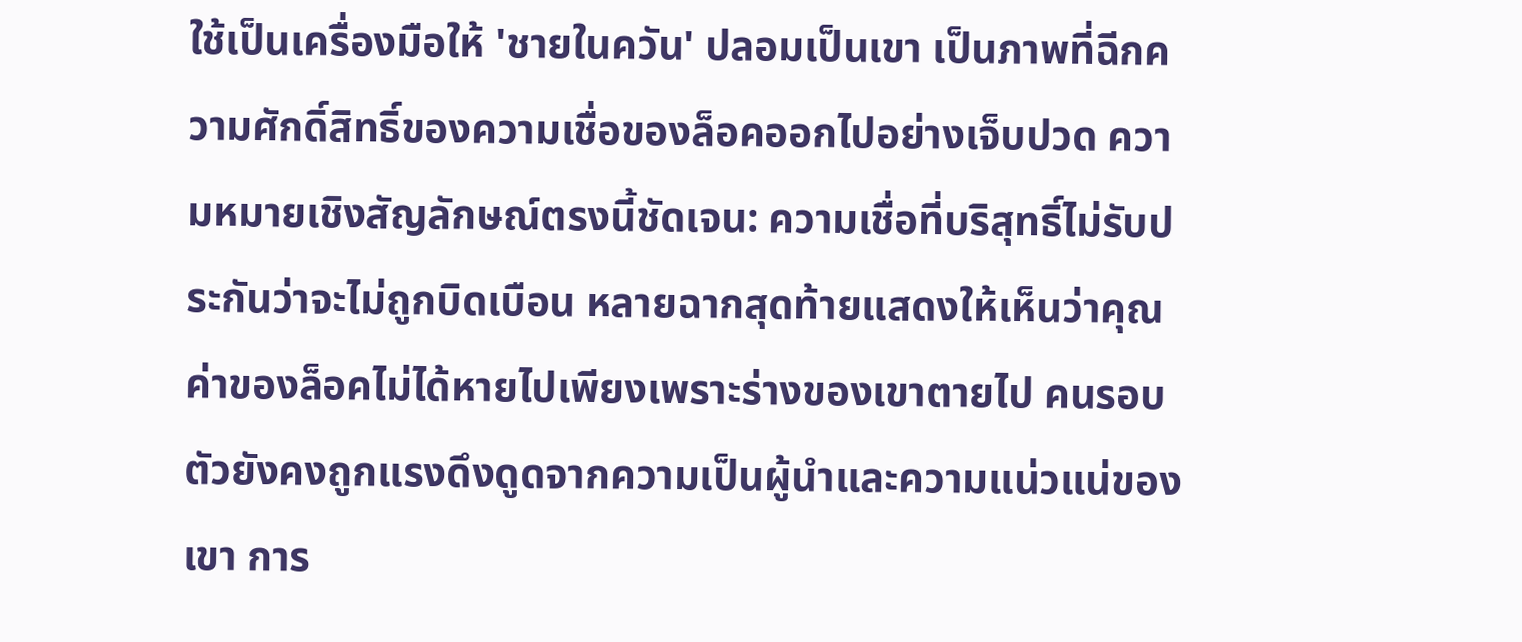ใช้เป็นเครื่องมือให้ 'ชายในควัน' ปลอมเป็นเขา เป็นภาพที่ฉีกความศักดิ์สิทธิ์ของความเชื่อของล็อคออกไปอย่างเจ็บปวด ความหมายเชิงสัญลักษณ์ตรงนี้ชัดเจน: ความเชื่อที่บริสุทธิ์ไม่รับประกันว่าจะไม่ถูกบิดเบือน หลายฉากสุดท้ายแสดงให้เห็นว่าคุณค่าของล็อคไม่ได้หายไปเพียงเพราะร่างของเขาตายไป คนรอบตัวยังคงถูกแรงดึงดูดจากความเป็นผู้นำและความแน่วแน่ของเขา การ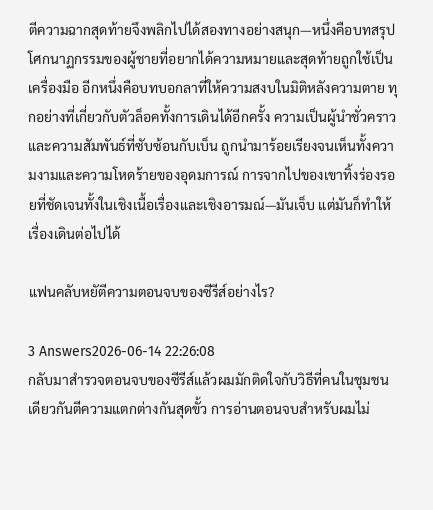ตีความฉากสุดท้ายจึงพลิกไปได้สองทางอย่างสนุก—หนึ่งคือบทสรุปโศกนาฏกรรมของผู้ชายที่อยากได้ความหมายและสุดท้ายถูกใช้เป็นเครื่องมือ อีกหนึ่งคือบทบอกลาที่ให้ความสงบในมิติหลังความตาย ทุกอย่างที่เกี่ยวกับตัวล็อคทั้งการเดินได้อีกครั้ง ความเป็นผู้นำชั่วคราว และความสัมพันธ์ที่ซับซ้อนกับเบ็น ถูกนำมาร้อยเรียงจนเห็นทั้งความงามและความโหดร้ายของอุดมการณ์ การจากไปของเขาทิ้งร่องรอยที่ชัดเจนทั้งในเชิงเนื้อเรื่องและเชิงอารมณ์—มันเจ็บ แต่มันก็ทำให้เรื่องเดินต่อไปได้

แฟนคลับหยัตีความตอนจบของซีรีส์อย่างไร?

3 Answers2026-06-14 22:26:08
กลับมาสำรวจตอนจบของซีรีส์แล้วผมมักติดใจกับวิธีที่คนในชุมชนเดียวกันตีความแตกต่างกันสุดขั้ว การอ่านตอนจบสำหรับผมไม่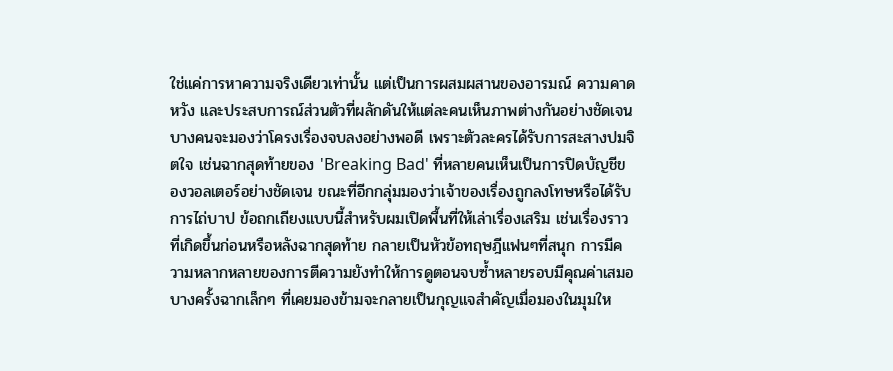ใช่แค่การหาความจริงเดียวเท่านั้น แต่เป็นการผสมผสานของอารมณ์ ความคาดหวัง และประสบการณ์ส่วนตัวที่ผลักดันให้แต่ละคนเห็นภาพต่างกันอย่างชัดเจน บางคนจะมองว่าโครงเรื่องจบลงอย่างพอดี เพราะตัวละครได้รับการสะสางปมจิตใจ เช่นฉากสุดท้ายของ 'Breaking Bad' ที่หลายคนเห็นเป็นการปิดบัญชีของวอลเตอร์อย่างชัดเจน ขณะที่อีกกลุ่มมองว่าเจ้าของเรื่องถูกลงโทษหรือได้รับการไถ่บาป ข้อถกเถียงแบบนี้สำหรับผมเปิดพื้นที่ให้เล่าเรื่องเสริม เช่นเรื่องราวที่เกิดขึ้นก่อนหรือหลังฉากสุดท้าย กลายเป็นหัวข้อทฤษฎีแฟนๆที่สนุก การมีความหลากหลายของการตีความยังทำให้การดูตอนจบซ้ำหลายรอบมีคุณค่าเสมอ บางครั้งฉากเล็กๆ ที่เคยมองข้ามจะกลายเป็นกุญแจสำคัญเมื่อมองในมุมให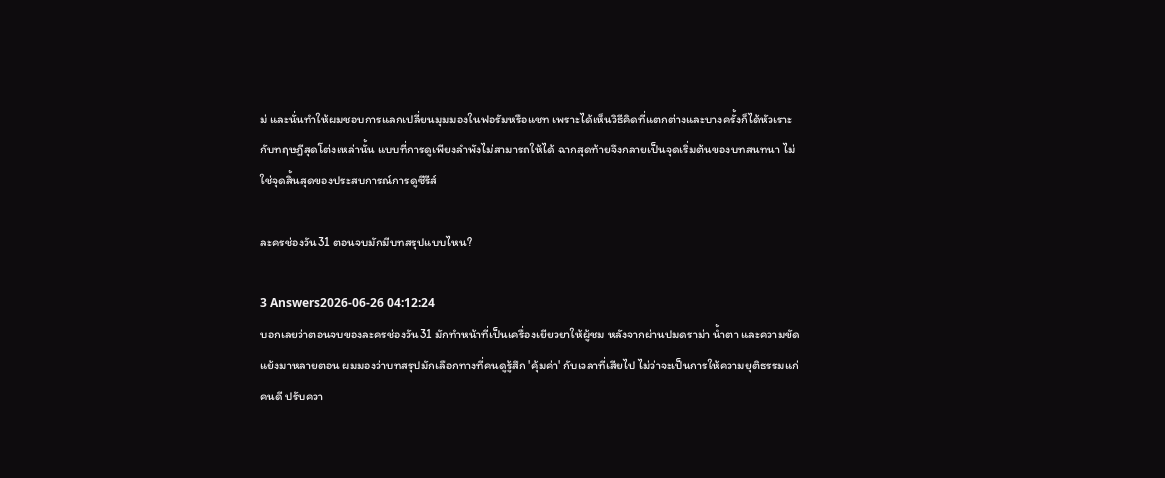ม่ และนั่นทำให้ผมชอบการแลกเปลี่ยนมุมมองในฟอรัมหรือแชท เพราะได้เห็นวิธีคิดที่แตกต่างและบางครั้งก็ได้หัวเราะกับทฤษฎีสุดโต่งเหล่านั้น แบบที่การดูเพียงลำพังไม่สามารถให้ได้ ฉากสุดท้ายจึงกลายเป็นจุดเริ่มต้นของบทสนทนา ไม่ใช่จุดสิ้นสุดของประสบการณ์การดูซีรีส์

ละครช่องวัน31 ตอนจบมักมีบทสรุปแบบไหน?

3 Answers2026-06-26 04:12:24
บอกเลยว่าตอนจบของละครช่องวัน31 มักทำหน้าที่เป็นเครื่องเยียวยาให้ผู้ชม หลังจากผ่านปมดราม่า น้ำตา และความขัดแย้งมาหลายตอน ผมมองว่าบทสรุปมักเลือกทางที่คนดูรู้สึก 'คุ้มค่า' กับเวลาที่เสียไป ไม่ว่าจะเป็นการให้ความยุติธรรมแก่คนดี ปรับควา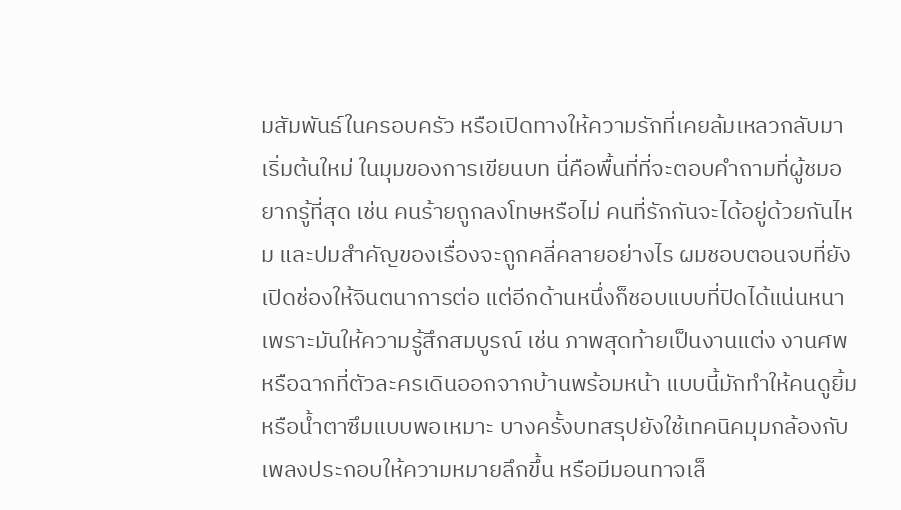มสัมพันธ์ในครอบครัว หรือเปิดทางให้ความรักที่เคยล้มเหลวกลับมาเริ่มต้นใหม่ ในมุมของการเขียนบท นี่คือพื้นที่ที่จะตอบคำถามที่ผู้ชมอยากรู้ที่สุด เช่น คนร้ายถูกลงโทษหรือไม่ คนที่รักกันจะได้อยู่ด้วยกันไหม และปมสำคัญของเรื่องจะถูกคลี่คลายอย่างไร ผมชอบตอนจบที่ยังเปิดช่องให้จินตนาการต่อ แต่อีกด้านหนึ่งก็ชอบแบบที่ปิดได้แน่นหนาเพราะมันให้ความรู้สึกสมบูรณ์ เช่น ภาพสุดท้ายเป็นงานแต่ง งานศพ หรือฉากที่ตัวละครเดินออกจากบ้านพร้อมหน้า แบบนี้มักทำให้คนดูยิ้ม หรือน้ำตาซึมแบบพอเหมาะ บางครั้งบทสรุปยังใช้เทคนิคมุมกล้องกับเพลงประกอบให้ความหมายลึกขึ้น หรือมีมอนทาจเล็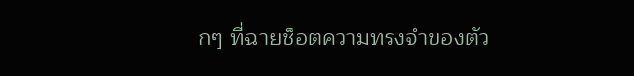กๆ ที่ฉายช็อตความทรงจำของตัว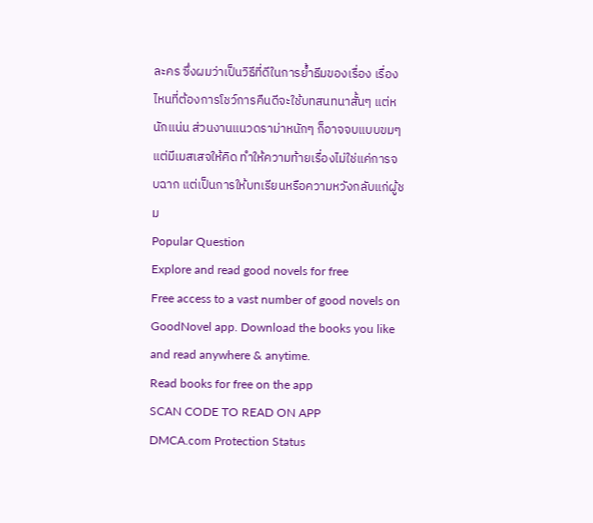ละคร ซึ่งผมว่าเป็นวิธีที่ดีในการย้ำธีมของเรื่อง เรื่องไหนที่ต้องการโชว์การคืนดีจะใช้บทสนทนาสั้นๆ แต่หนักแน่น ส่วนงานแนวดราม่าหนักๆ ก็อาจจบแบบขมๆ แต่มีเมสเสจให้คิด ทำให้ความท้ายเรื่องไม่ใช่แค่การจบฉาก แต่เป็นการให้บทเรียนหรือความหวังกลับแก่ผู้ชม
Popular Question
Explore and read good novels for free
Free access to a vast number of good novels on GoodNovel app. Download the books you like and read anywhere & anytime.
Read books for free on the app
SCAN CODE TO READ ON APP
DMCA.com Protection Status